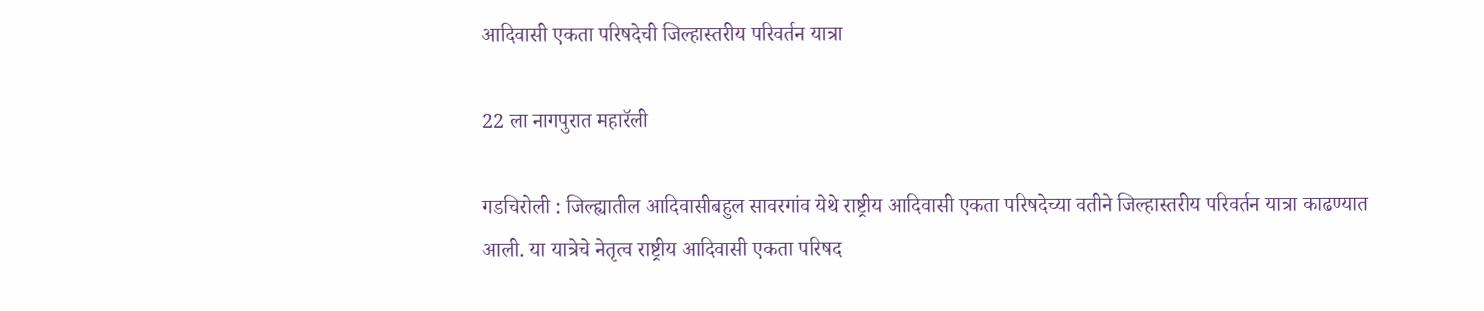आदिवासी एकता परिषदेची जिल्हास्तरीय परिवर्तन यात्रा

22 ला नागपुरात महारॅली

गडचिरोली : जिल्ह्यातील आदिवासीबहुल सावरगांव येथे राष्ट्रीय आदिवासी एकता परिषदेच्या वतीने जिल्हास्तरीय परिवर्तन यात्रा काढण्यात आली. या यात्रेचे नेतृत्व राष्ट्रीय आदिवासी एकता परिषद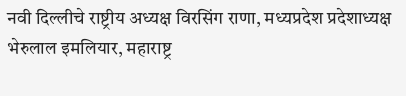नवी दिल्लीचे राष्ट्रीय अध्यक्ष विरसिंग राणा, मध्यप्रदेश प्रदेशाध्यक्ष भेरुलाल इमलियार, महाराष्ट्र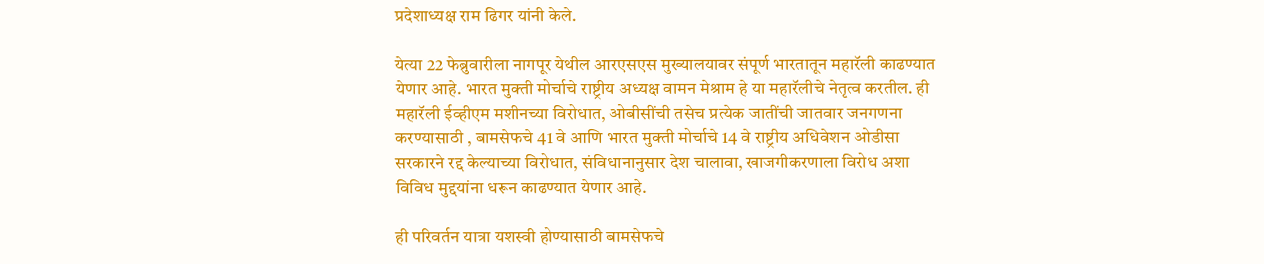प्रदेशाध्यक्ष राम ढिगर यांनी केले.

येत्या 22 फेब्रुवारीला नागपूर येथील आरएसएस मुख्यालयावर संपूर्ण भारतातून महारॅली काढण्यात येणार आहे. भारत मुक्ती मोर्चाचे राष्ट्रीय अध्यक्ष वामन मेश्राम हे या महारॅलीचे नेतृत्व करतील. ही महारॅली ईव्हीएम मशीनच्या विरोधात, ओबीसींची तसेच प्रत्येक जातींची जातवार जनगणना करण्यासाठी , बामसेफचे 41 वे आणि भारत मुक्ती मोर्चाचे 14 वे राष्ट्रीय अधिवेशन ओडीसा सरकारने रद्द केल्याच्या विरोधात, संविधानानुसार देश चालावा, खाजगीकरणाला विरोध अशा विविध मुद्दयांना धरून काढण्यात येणार आहे.

ही परिवर्तन यात्रा यशस्वी होण्यासाठी बामसेफचे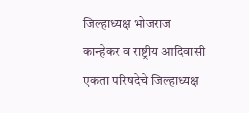जिल्हाध्यक्ष भोजराज कान्हेकर व राष्ट्रीय आदिवासी एकता परिषदेचे जिल्हाध्यक्ष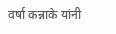वर्षा कन्नाके यांनी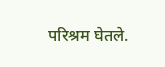परिश्रम घेतले.